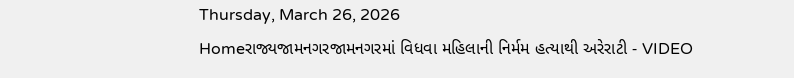Thursday, March 26, 2026
Homeરાજ્યજામનગરજામનગરમાં વિધવા મહિલાની નિર્મમ હત્યાથી અરેરાટી - VIDEO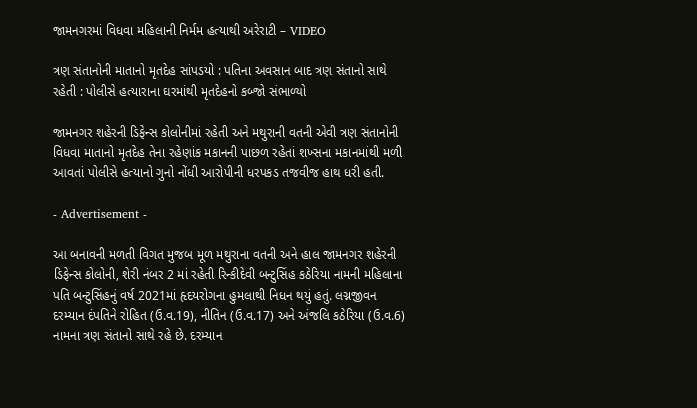જામનગરમાં વિધવા મહિલાની નિર્મમ હત્યાથી અરેરાટી – VIDEO

ત્રણ સંતાનોની માતાનો મૃતદેહ સાંપડયો : પતિના અવસાન બાદ ત્રણ સંતાનો સાથે રહેતી : પોલીસે હત્યારાના ઘરમાંથી મૃતદેહનો કબ્જો સંભાળ્યો

જામનગર શહેરની ડિફેન્સ કોલોનીમાં રહેતી અને મથુરાની વતની એવી ત્રણ સંતાનોની વિધવા માતાનો મૃતદેહ તેના રહેણાંક મકાનની પાછળ રહેતાં શખ્સના મકાનમાંથી મળી આવતાં પોલીસે હત્યાનો ગુનો નોંધી આરોપીની ધરપકડ તજવીજ હાથ ધરી હતી.

- Advertisement -

આ બનાવની મળતી વિગત મુજબ મૂળ મથુરાના વતની અને હાલ જામનગર શહેરની ડિફેન્સ કોલોની, શેરી નંબર 2 માં રહેતી રિન્કીદેવી બન્ટુસિંહ કઠેરિયા નામની મહિલાના પતિ બન્ટુસિંહનું વર્ષ 2021માં હૃદયરોગના હુમલાથી નિધન થયું હતું. લગ્નજીવન દરમ્યાન દંપતિને રોહિત (ઉ.વ.19), નીતિન (ઉ.વ.17) અને અંજલિ કઠેરિયા (ઉ.વ.6) નામના ત્રણ સંતાનો સાથે રહે છે. દરમ્યાન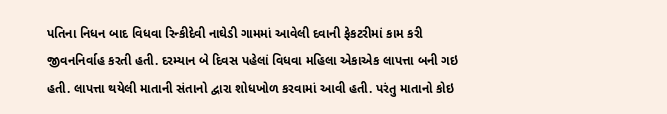પતિના નિધન બાદ વિધવા રિન્કીદેવી નાઘેડી ગામમાં આવેલી દવાની ફેકટરીમાં કામ કરી જીવનનિર્વાહ કરતી હતી. દરમ્યાન બે દિવસ પહેલાં વિધવા મહિલા એકાએક લાપત્તા બની ગઇ હતી. લાપત્તા થયેલી માતાની સંતાનો દ્વારા શોધખોળ કરવામાં આવી હતી. પરંતુ માતાનો કોઇ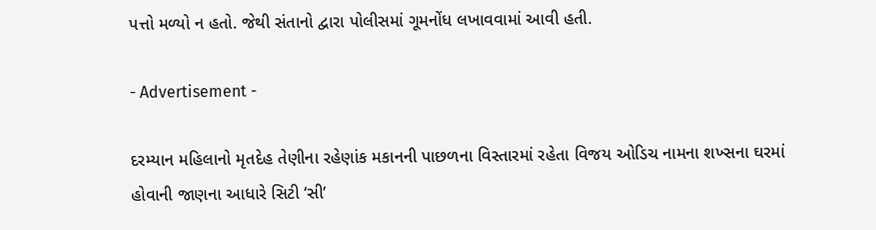પત્તો મળ્યો ન હતો. જેથી સંતાનો દ્વારા પોલીસમાં ગૂમનોંધ લખાવવામાં આવી હતી.

- Advertisement -

દરમ્યાન મહિલાનો મૃતદેહ તેણીના રહેણાંક મકાનની પાછળના વિસ્તારમાં રહેતા વિજય ઓડિચ નામના શખ્સના ઘરમાં હોવાની જાણના આધારે સિટી ‘સી’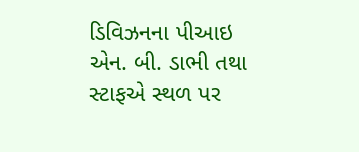ડિવિઝનના પીઆઇ એન. બી. ડાભી તથા સ્ટાફએ સ્થળ પર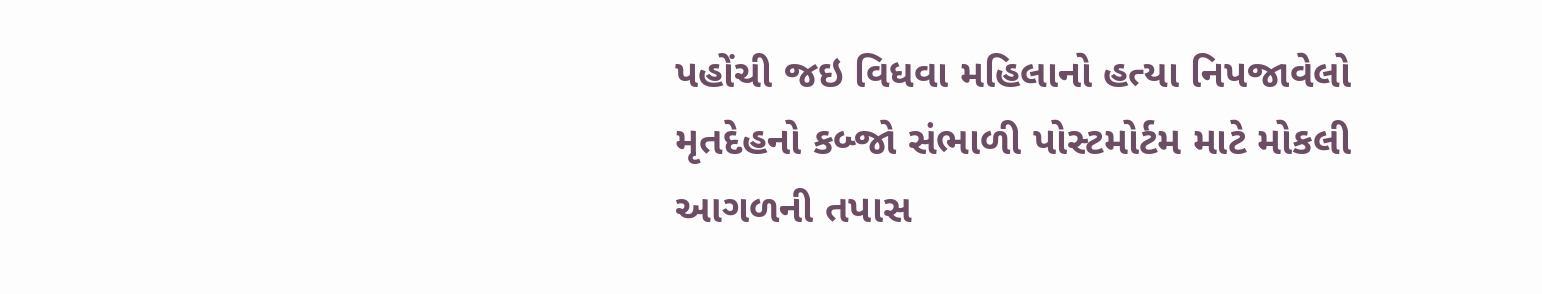પહોંચી જઇ વિધવા મહિલાનો હત્યા નિપજાવેલો મૃતદેહનો કબ્જો સંભાળી પોસ્ટમોર્ટમ માટે મોકલી આગળની તપાસ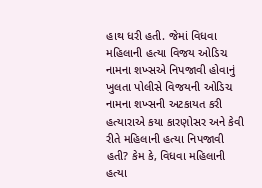હાથ ધરી હતી. જેમાં વિધવા મહિલાની હત્યા વિજય ઓડિચ નામના શખ્સએ નિપજાવી હોવાનું ખુલતા પોલીસે વિજયની ઓડિચ નામના શખ્સની અટકાયત કરી હત્યારાએ કયા કારણોસર અને કેવી રીતે મહિલાની હત્યા નિપજાવી હતી? કેમ કે, વિધવા મહિલાની હત્યા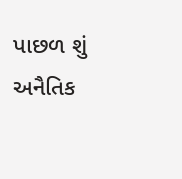પાછળ શું અનૈતિક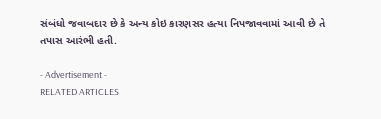સંબંધો જવાબદાર છે કે અન્ય કોઇ કારણસર હત્યા નિપજાવવામાં આવી છે તે તપાસ આરંભી હતી.

- Advertisement -
RELATED ARTICLES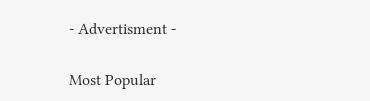- Advertisment -

Most Popular